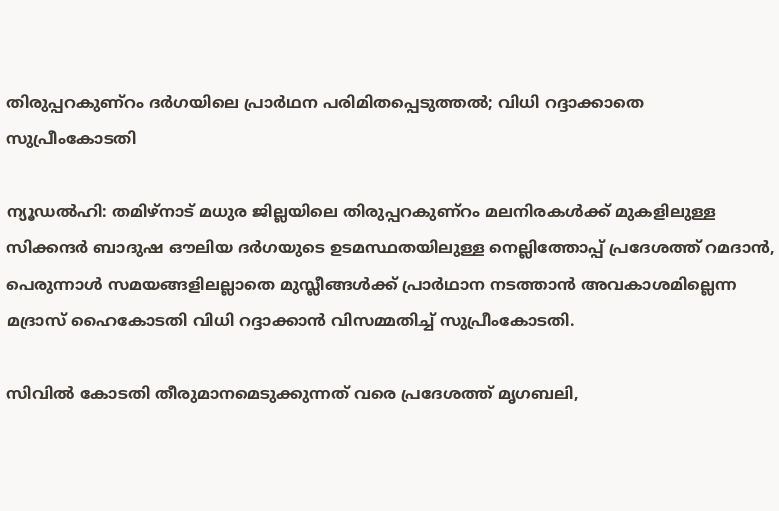തിരുപ്പറകുണ്റം ദർഗയിലെ പ്രാർഥന പരിമിതപ്പെടുത്തൽ; വിധി റദ്ദാക്കാതെ സുപ്രീംകോടതി

ന്യൂഡൽഹി: തമിഴ്നാട് മധുര ജില്ലയിലെ തിരുപ്പറകുണ്റം മലനിരകൾക്ക് മുകളിലുള്ള സിക്കന്ദർ ബാദുഷ ഔലിയ ദർഗയുടെ ഉടമസ്ഥതയിലുള്ള നെല്ലിത്തോപ്പ് പ്രദേശത്ത് റമദാൻ, പെരുന്നാൾ സമയങ്ങളിലല്ലാതെ മുസ്ലീങ്ങൾക്ക് പ്രാർഥാന നടത്താൻ അവകാശമില്ലെന്ന മദ്രാസ് ഹൈകോടതി വിധി റദ്ദാക്കാൻ വിസമ്മതിച്ച് സുപ്രീംകോടതി.

സിവിൽ കോടതി തീരുമാനമെടുക്കുന്നത് വരെ പ്രദേശത്ത് മൃഗബലി,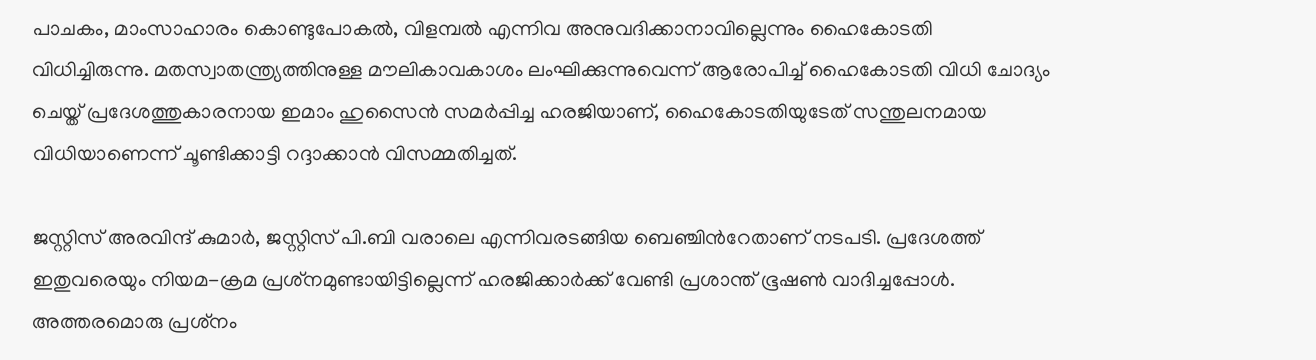പാചകം, മാംസാഹാരം കൊണ്ടുപോകൽ, വിളമ്പൽ എന്നിവ അനുവദിക്കാനാവില്ലെന്നും ഹൈകോടതി വിധിച്ചിരുന്നു. മതസ്വാതന്ത്ര്യത്തിനുള്ള മൗലികാവകാശം ലംഘിക്കുന്നുവെന്ന് ആരോപിച്ച് ഹൈകോടതി വിധി ചോദ്യം ചെയ്ത് പ്രദേശത്തുകാരനായ ഇമാം ഹുസൈൻ സമർപ്പിച്ച ഹരജിയാണ്, ഹൈകോടതിയുടേത് സന്തുലനമായ വിധിയാണെന്ന് ചൂണ്ടിക്കാട്ടി റദ്ദാക്കാൻ വിസമ്മതിച്ചത്.

ജസ്റ്റിസ് അരവിന്ദ് കുമാർ, ജസ്റ്റിസ് പി.ബി വരാലെ എന്നിവരടങ്ങിയ ബെഞ്ചിന്‍റേതാണ് നടപടി. പ്രദേശത്ത് ഇതുവരെയും നിയമ-ക്രമ പ്രശ്‌നമുണ്ടായിട്ടില്ലെന്ന് ഹരജിക്കാർക്ക് വേണ്ടി പ്രശാന്ത് ഭൂഷൺ വാദിച്ചപ്പോൾ. അത്തരമൊരു പ്രശ്‌നം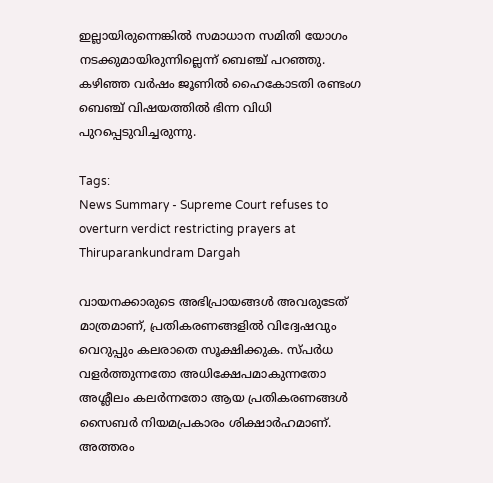ഇല്ലായിരുന്നെങ്കിൽ സമാധാന സമിതി യോഗം നടക്കുമായിരുന്നില്ലെന്ന് ബെഞ്ച് പറഞ്ഞു. കഴിഞ്ഞ വർഷം ജൂണിൽ ഹൈകോടതി രണ്ടംഗ ബെഞ്ച് വിഷയത്തിൽ ഭിന്ന വിധി പുറപ്പെടുവിച്ചരുന്നു.

Tags:
News Summary - Supreme Court refuses to overturn verdict restricting prayers at Thiruparankundram Dargah

വായനക്കാരുടെ അഭിപ്രായങ്ങള്‍ അവരുടേത് മാത്രമാണ്, പ്രതികരണങ്ങളിൽ വിദ്വേഷവും വെറുപ്പും കലരാതെ സൂക്ഷിക്കുക. സ്പർധ വളർത്തുന്നതോ അധിക്ഷേപമാകുന്നതോ അശ്ലീലം കലർന്നതോ ആയ പ്രതികരണങ്ങൾ സൈബർ നിയമപ്രകാരം ശിക്ഷാർഹമാണ്. അത്തരം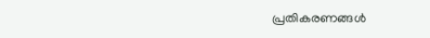പ്രതികരണങ്ങൾ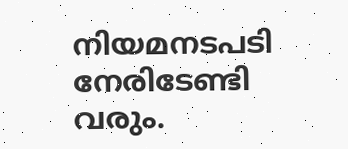നിയമനടപടി നേരിടേണ്ടി വരും.